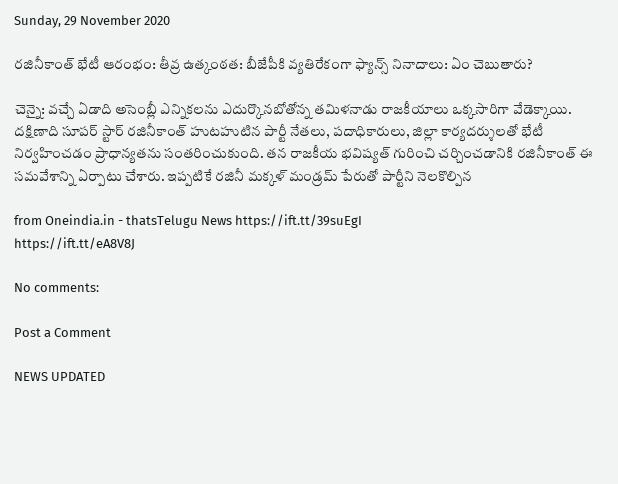Sunday, 29 November 2020

రజినీకాంత్ భేటీ ఆరంభం: తీవ్ర ఉత్కంఠత: బీజేపీకి వ్యతిరేకంగా ఫ్యాన్స్ నినాదాలు: ఏం చెబుతారు?

చెన్నై: వచ్చే ఏడాది అసెంబ్లీ ఎన్నికలను ఎదుర్కొనబోతోన్న తమిళనాడు రాజకీయాలు ఒక్కసారిగా వేడెక్కాయి. దక్షిణాది సూపర్ స్టార్ రజినీకాంత్ హుటహుటిన పార్టీ నేతలు, పదాధికారులు, జిల్లా కార్యదర్శులతో భేటీ నిర్వహించడం ప్రాధాన్యతను సంతరించుకుంది. తన రాజకీయ భవిష్యత్‌ గురించి చర్చించడానికి రజినీకాంత్ ఈ సమవేశాన్ని ఏర్పాటు చేశారు. ఇప్పటికే రజినీ మక్కళ్ మండ్రమ్ పేరుతో పార్టీని నెలకొల్పిన

from Oneindia.in - thatsTelugu News https://ift.tt/39suEgI
https://ift.tt/eA8V8J

No comments:

Post a Comment

NEWS UPDATED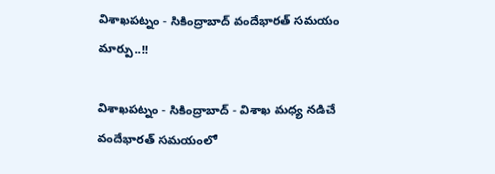విశాఖపట్నం - సికింద్రాబాద్ వందేభారత్ సమయం మార్పు..!!

విశాఖపట్నం - సికింద్రాబాద్ - విశాఖ మధ్య నడిచే వందేభారత్ సమయంలో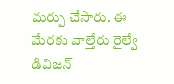మర్పు చేసారు. ఈ మేరకు వాల్తేరు రైల్వే డివిజన్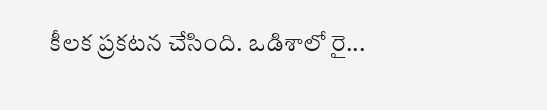కీలక ప్రకటన చేసింది. ఒడిశాలో రై...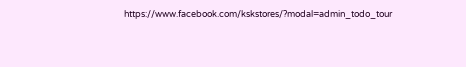https://www.facebook.com/kskstores/?modal=admin_todo_tour